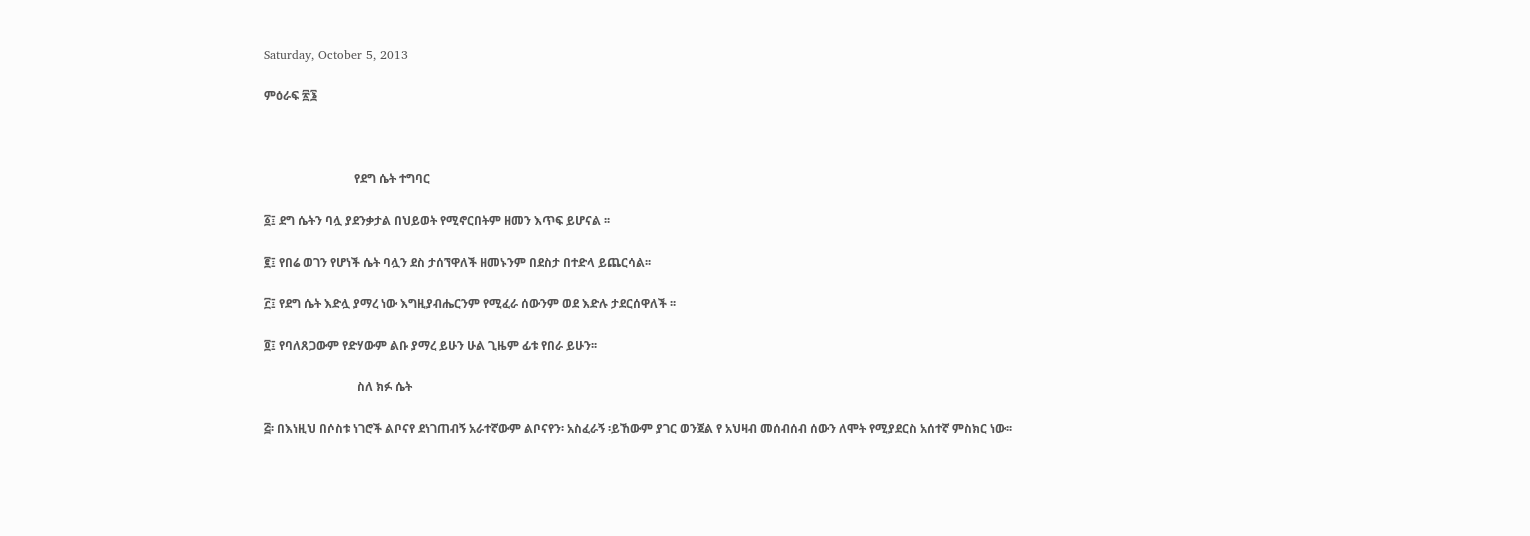Saturday, October 5, 2013

ምዕራፍ ፳፮



                              የደግ ሴት ተግባር

፩፤ ደግ ሴትን ባሏ ያደንቃታል በህይወት የሚኖርበትም ዘመን እጥፍ ይሆናል ፡፡

፪፤ የበሬ ወገን የሆነች ሴት ባሏን ደስ ታሰኘዋለች ዘመኑንም በደስታ በተድላ ይጨርሳል፡፡

፫፤ የደግ ሴት እድሏ ያማረ ነው እግዚያብሔርንም የሚፈራ ሰውንም ወደ እድሉ ታደርሰዋለች ፡፡

፬፤ የባለጸጋውም የድሃውም ልቡ ያማረ ይሁን ሁል ጊዜም ፊቱ የበራ ይሁን፡፡

                               ስለ ክፉ ሴት

፭፡ በእነዚህ በሶስቱ ነገሮች ልቦናየ ደነገጠብኝ አራተኛውም ልቦናየን፡ አስፈራኝ ፡ይኸውም ያገር ወንጀል የ አህዛብ መሰብሰብ ሰውን ለሞት የሚያደርስ አሰተኛ ምስክር ነው፡፡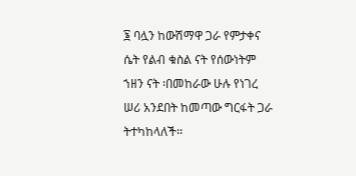፮ ባሏን ከውሽማዋ ጋራ የምታቀና ሴት የልብ ቁስል ናት የሰውነትም ኀዘን ናት ፡በመከራው ሁሉ የነገረ ሠሪ አንደበት ከመጣው ግርፋት ጋራ ትተካከላለች፡፡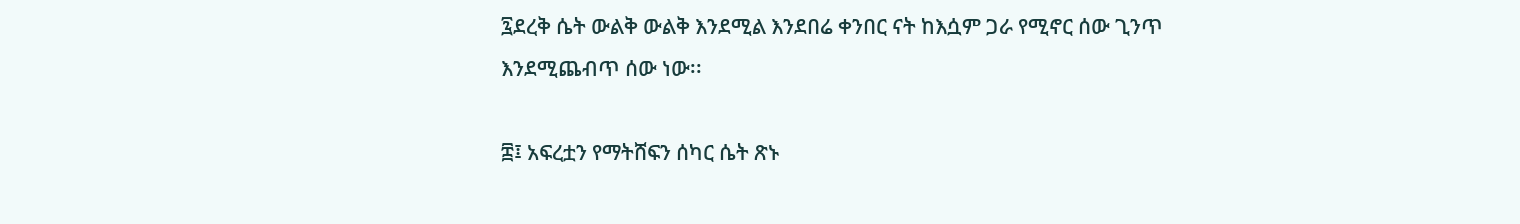፯ደረቅ ሴት ውልቅ ውልቅ እንደሚል እንደበሬ ቀንበር ናት ከእሷም ጋራ የሚኖር ሰው ጊንጥ እንደሚጨብጥ ሰው ነው፡፡

፰፤ አፍረቷን የማትሸፍን ሰካር ሴት ጽኑ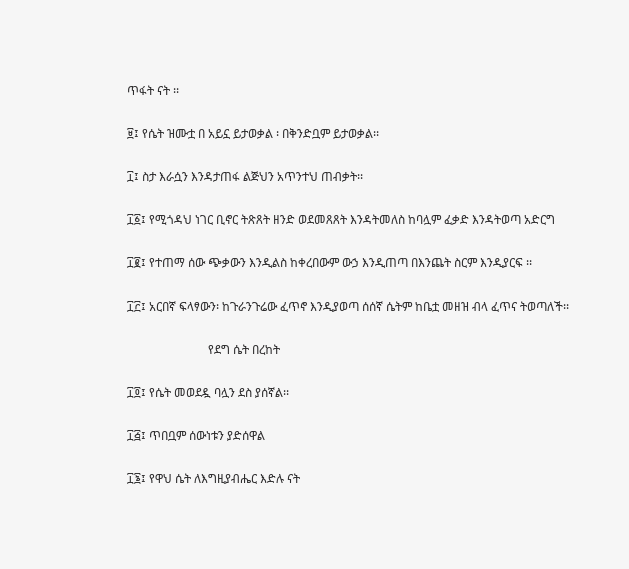ጥፋት ናት ፡፡

፱፤ የሴት ዝሙቷ በ አይኗ ይታወቃል ፡ በቅንድቧም ይታወቃል፡፡

፲፤ ስታ እራሷን እንዳታጠፋ ልጅህን አጥንተህ ጠብቃት፡፡

፲፩፤ የሚጎዳህ ነገር ቢኖር ትጽጸት ዘንድ ወደመጸጸት እንዳትመለስ ከባሏም ፈቃድ እንዳትወጣ አድርግ

፲፪፤ የተጠማ ሰው ጭቃውን እንዲልስ ከቀረበውም ውኃ እንዲጠጣ በእንጨት ስርም እንዲያርፍ ፡፡

፲፫፤ አርበኛ ፍላፃውን፡ ከጉራንጉሬው ፈጥኖ እንዲያወጣ ሰሰኛ ሴትም ከቤቷ መዘዝ ብላ ፈጥና ትወጣለች፡፡

                           የደግ ሴት በረከት

፲፬፤ የሴት መወደዷ ባሏን ደስ ያሰኛል፡፡

፲፭፤ ጥበቧም ሰውነቱን ያድሰዋል

፲፮፤ የዋህ ሴት ለእግዚያብሔር እድሉ ናት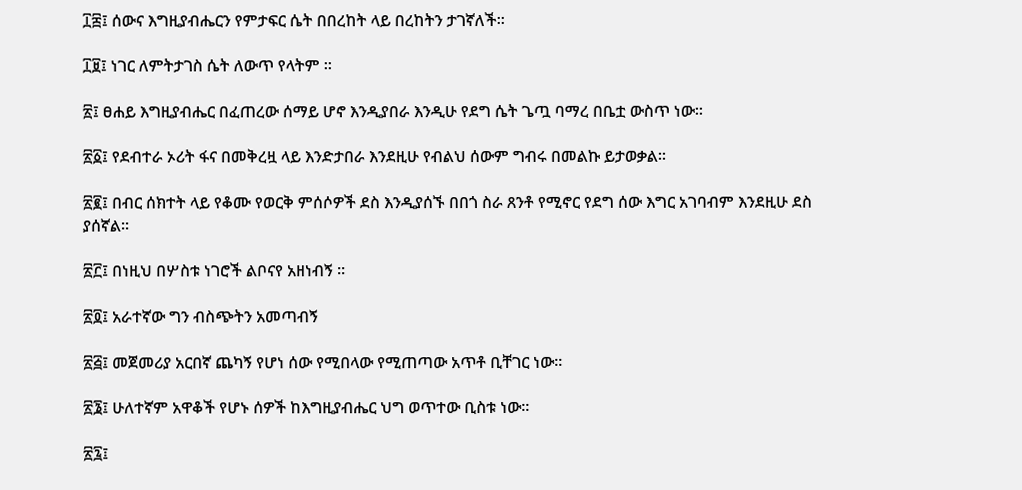፲፰፤ ሰውና እግዚያብሔርን የምታፍር ሴት በበረከት ላይ በረከትን ታገኛለች፡፡

፲፱፤ ነገር ለምትታገስ ሴት ለውጥ የላትም ፡፡

፳፤ ፀሐይ እግዚያብሔር በፈጠረው ሰማይ ሆኖ እንዲያበራ እንዲሁ የደግ ሴት ጌጧ ባማረ በቤቷ ውስጥ ነው፡፡

፳፩፤ የደብተራ ኦሪት ፋና በመቅረዟ ላይ እንድታበራ እንደዚሁ የብልህ ሰውም ግብሩ በመልኩ ይታወቃል፡፡

፳፪፤ በብር ሰክተት ላይ የቆሙ የወርቅ ምሰሶዎች ደስ እንዲያሰኙ በበጎ ስራ ጸንቶ የሚኖር የደግ ሰው እግር አገባብም እንደዚሁ ደስ ያሰኛል፡፡

፳፫፤ በነዚህ በሦስቱ ነገሮች ልቦናየ አዘነብኝ ፡፡

፳፬፤ አራተኛው ግን ብስጭትን አመጣብኝ

፳፭፤ መጀመሪያ አርበኛ ጨካኝ የሆነ ሰው የሚበላው የሚጠጣው አጥቶ ቢቸገር ነው፡፡

፳፮፤ ሁለተኛም አዋቆች የሆኑ ሰዎች ከእግዚያብሔር ህግ ወጥተው ቢስቱ ነው፡፡

፳፯፤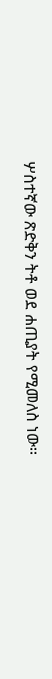ሦስተኛው ጽድቅን ትቶ ወደ ሐጢያት የሚመለስ ነው፡፡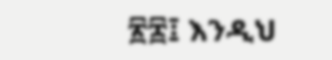፳፰፤ እንዲህ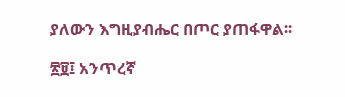ያለውን እግዚያብሔር በጦር ያጠፋዋል፡፡

፳፱፤ አንጥረኛ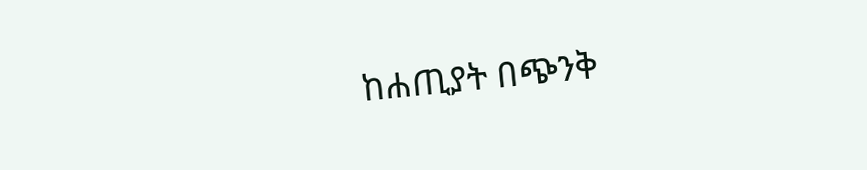ከሐጢያት በጭንቅ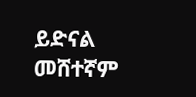ይድናል መሸተኛም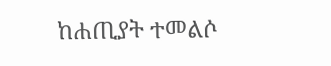ከሐጢያት ተመልሶ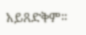አይጸድቅም፡፡